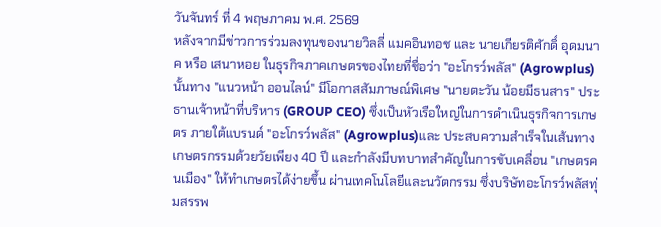วันจันทร์ ที่ 4 พฤษภาคม พ.ศ. 2569
หลังจากมีข่าวการร่วมลงทุนของนายวิลลี่ แมคอินทอช และ นายเกียรติศักดิ์ อุดมนาค หรือ เสนาหอย ในธุรกิจภาคเกษตรของไทยที่ชื่อว่า "อะโกรว์พลัส" (Agrowplus) นั้นทาง "แนวหน้า ออนไลน์" มีโอกาสสัมภาษณ์พิเศษ "นายตะวัน น้อยมีธนสาร" ประธานเจ้าหน้าที่บริหาร (GROUP CEO) ซึ่งเป็นหัวเรือใหญ่ในการดำเนินธุรกิจการเกษตร ภายใต้แบรนด์ "อะโกรว์พลัส" (Agrowplus)และ ประสบความสำเร็จในเส้นทางเกษตรกรรมด้วยวัยเพียง 40 ปี และกำลังมีบทบาทสำคัญในการขับเคลื่อน "เกษตรคนเมือง" ให้ทำเกษตรได้ง่ายขึ้น ผ่านเทคโนโลยีและนวัตกรรม ซึ่งบริษัทอะโกรว์พลัสทุ่มสรรพ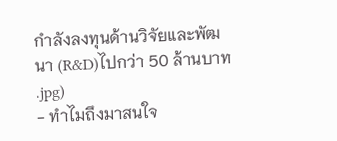กำลังลงทุนด้านวิจัยและพัฒนา (R&D)ไปกว่า 50 ล้านบาท
.jpg)
- ทำไมถึงมาสนใจ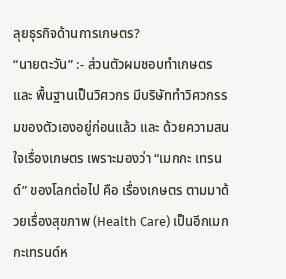ลุยธุรกิจด้านการเกษตร?
“นายตะวัน” :- ส่วนตัวผมชอบทำเกษตร และ พื้นฐานเป็นวิศวกร มีบริษัททำวิศวกรรมของตัวเองอยู่ก่อนแล้ว และ ด้วยความสนใจเรื่องเกษตร เพราะมองว่า “เมกกะ เทรนด์” ของโลกต่อไป คือ เรื่องเกษตร ตามมาด้วยเรื่องสุขภาพ (Health Care) เป็นอีกเมกกะเทรนด์ห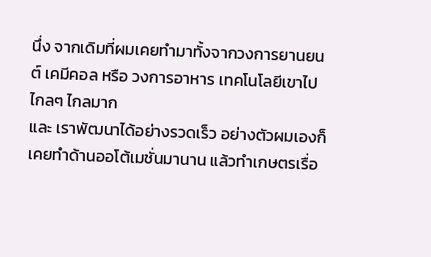นึ่ง จากเดิมที่ผมเคยทำมาทั้งจากวงการยานยนต์ เคมีคอล หรือ วงการอาหาร เทคโนโลยีเขาไปไกลๆ ไกลมาก
และ เราพัฒนาได้อย่างรวดเร็ว อย่างตัวผมเองก็เคยทำด้านออโต้เมชั่นมานาน แล้วทำเกษตรเรื่อ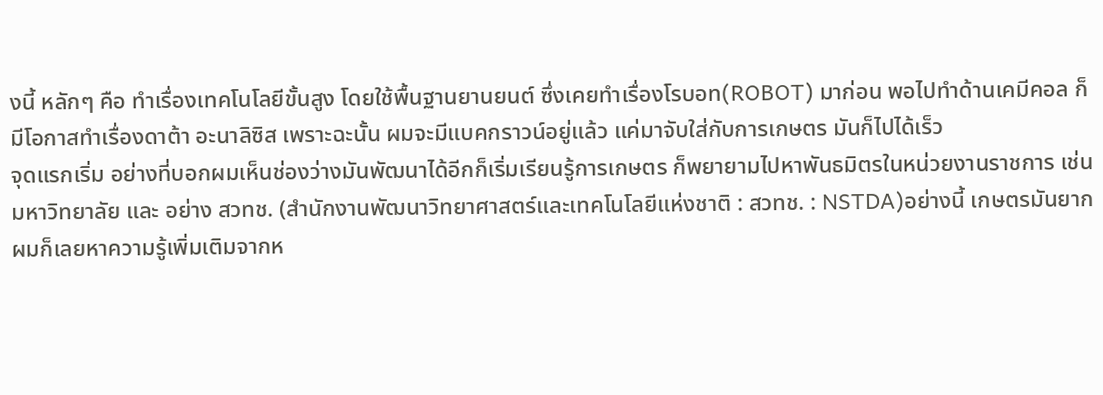งนี้ หลักๆ คือ ทำเรื่องเทคโนโลยีขั้นสูง โดยใช้พื้นฐานยานยนต์ ซึ่งเคยทำเรื่องโรบอท(ROBOT) มาก่อน พอไปทำด้านเคมีคอล ก็มีโอกาสทำเรื่องดาต้า อะนาลิซิส เพราะฉะนั้น ผมจะมีแบคกราวน์อยู่แล้ว แค่มาจับใส่กับการเกษตร มันก็ไปได้เร็ว
จุดแรกเริ่ม อย่างที่บอกผมเห็นช่องว่างมันพัฒนาได้อีกก็เริ่มเรียนรู้การเกษตร ก็พยายามไปหาพันธมิตรในหน่วยงานราชการ เช่น มหาวิทยาลัย และ อย่าง สวทช. (สำนักงานพัฒนาวิทยาศาสตร์และเทคโนโลยีแห่งชาติ : สวทช. : NSTDA)อย่างนี้ เกษตรมันยาก ผมก็เลยหาความรู้เพิ่มเติมจากห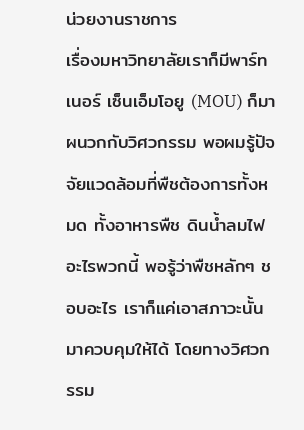น่วยงานราชการ
เรื่องมหาวิทยาลัยเราก็มีพาร์ทเนอร์ เซ็นเอ็มโอยู (MOU) ก็มาผนวกกับวิศวกรรม พอผมรู้ปัจจัยแวดล้อมที่พืชต้องการทั้งหมด ทั้งอาหารพืช ดินน้ำลมไฟ อะไรพวกนี้ พอรู้ว่าพืชหลักๆ ชอบอะไร เราก็แค่เอาสภาวะนั้นมาควบคุมให้ได้ โดยทางวิศวกรรม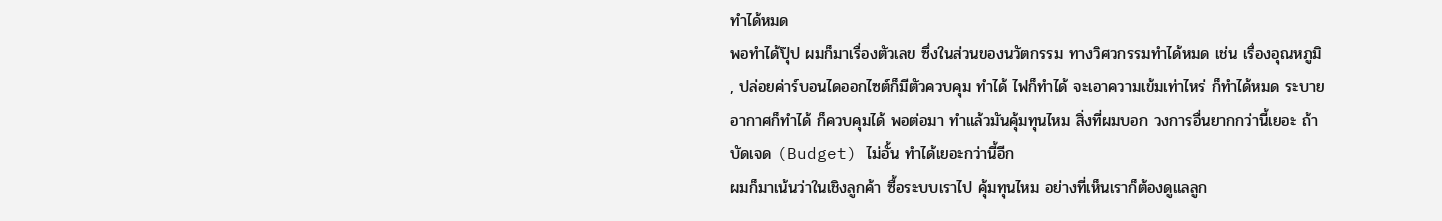ทำได้หมด
พอทำได้ปุ๊ป ผมก็มาเรื่องตัวเลข ซึ่งในส่วนของนวัตกรรม ทางวิศวกรรมทำได้หมด เช่น เรื่องอุณหภูมิ , ปล่อยค่าร์บอนไดออกไซต์ก็มีตัวควบคุม ทำได้ ไฟก็ทำได้ จะเอาความเข้มเท่าไหร่ ก็ทำได้หมด ระบายอากาศก็ทำได้ ก็ควบคุมได้ พอต่อมา ทำแล้วมันคุ้มทุนไหม สิ่งที่ผมบอก วงการอื่นยากกว่านี้เยอะ ถ้าบัดเจด (Budget) ไม่อั้น ทำได้เยอะกว่านี้อีก
ผมก็มาเน้นว่าในเชิงลูกค้า ซื้อระบบเราไป คุ้มทุนไหม อย่างที่เห็นเราก็ต้องดูแลลูก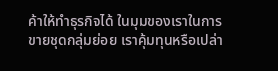ค้าให้ทำธุรกิจได้ ในมุมของเราในการขายชุดกลุ่มย่อย เราคุ้มทุนหรือเปล่า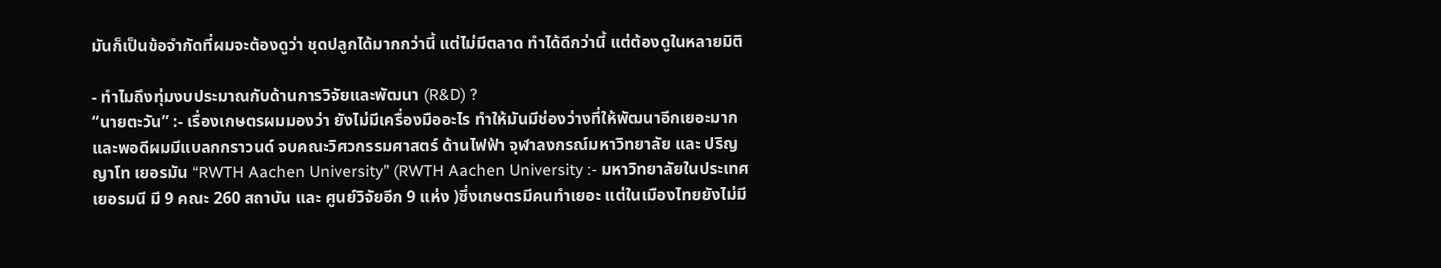มันก็เป็นข้อจำกัดที่ผมจะต้องดูว่า ชุดปลูกได้มากกว่านี้ แต่ไม่มีตลาด ทำได้ดีกว่านี้ แต่ต้องดูในหลายมิติ

- ทำไมถึงทุ่มงบประมาณกับด้านการวิจัยและพัฒนา (R&D) ?
“นายตะวัน” :- เรื่องเกษตรผมมองว่า ยังไม่มีเครื่องมืออะไร ทำให้มันมีช่องว่างที่ให้พัฒนาอีกเยอะมาก และพอดีผมมีแบลกกราวนด์ จบคณะวิศวกรรมศาสตร์ ด้านไฟฟ้า จุฬาลงกรณ์มหาวิทยาลัย และ ปริญญาโท เยอรมัน “RWTH Aachen University” (RWTH Aachen University :- มหาวิทยาลัยในประเทศเยอรมนี มี 9 คณะ 260 สถาบัน และ ศูนย์วิจัยอีก 9 แห่ง )ซึ่งเกษตรมีคนทำเยอะ แต่ในเมืองไทยยังไม่มี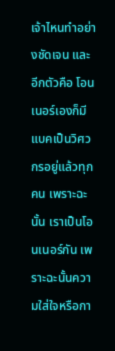เจ้าไหนทำอย่างชัดเจน และ อีกตัวคือ โอนเนอร์เองก็มีแบคเป็นวิศวกรอยู่แล้วทุกคน เพราะฉะนั้น เราเป็นโอนเนอร์กัน เพราะฉะนั้นความใส่ใจหรือกา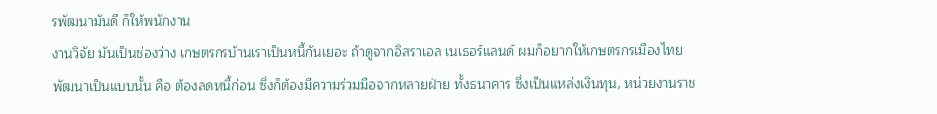รพัฒนามันดี ก็ให้พนักงาน
งานวิจัย มันเป็นช่องว่าง เกษตรกรบ้านเราเป็นหนี้กันเยอะ ถ้าดูจากอิสราเอล เนเธอร์แลนด์ ผมก็อยากให้เกษตรกรเมืองไทยพัฒนาเป็นแบบนั้น คือ ต้องลดหนี้ก่อน ซึ่งก็ต้องมีความร่วมมือจากหลายฝ่าย ทั้งธนาคาร ซึ่งเป็นแหล่งเงินทุน, หน่วยงานราช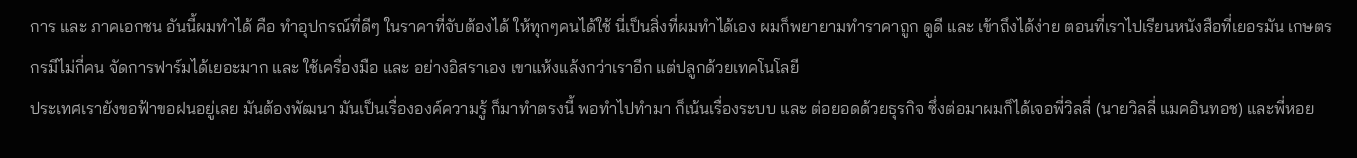การ และ ภาคเอกชน อันนี้ผมทำได้ คือ ทำอุปกรณ์ที่ดีๆ ในราคาที่จับต้องได้ ให้ทุกๆคนได้ใช้ นี่เป็นสิ่งที่ผมทำได้เอง ผมก็พยายามทำราคาถูก ดูดี และ เข้าถึงได้ง่าย ตอนที่เราไปเรียนหนังสือที่เยอรมัน เกษตรกรมีไม่กี่คน จัดการฟาร์มได้เยอะมาก และ ใช้เครื่องมือ และ อย่างอิสราเอง เขาแห้งแล้งกว่าเราอีก แต่ปลูกด้วยเทคโนโลยี
ประเทศเรายังขอฟ้าขอฝนอยู่เลย มันต้องพัฒนา มันเป็นเรื่ององค์ความรู้ ก็มาทำตรงนี้ พอทำไปทำมา ก็เน้นเรื่องระบบ และ ต่อยอดด้วยธุรกิจ ซึ่งต่อมาผมก็ได้เจอพี่วิลลี่ (นายวิลลี่ แมคอินทอช) และพี่หอย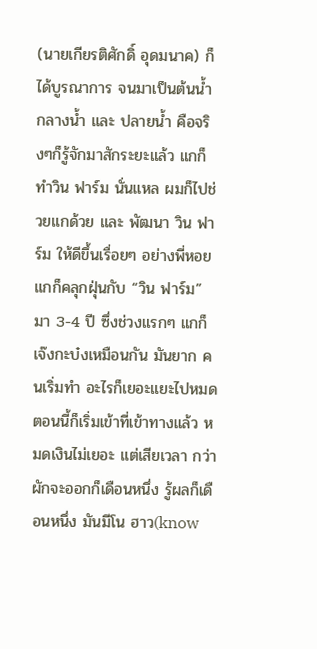(นายเกียรติศักดิ์ อุดมนาค) ก็ได้บูรณาการ จนมาเป็นต้นน้ำ กลางน้ำ และ ปลายน้ำ คือจริงๆก็รู้จักมาสักระยะแล้ว แกก็ทำวิน ฟาร์ม นั่นแหล ผมก็ไปช่วยแกด้วย และ พัฒนา วิน ฟาร์ม ให้ดีขึ้นเรื่อยๆ อย่างพี่หอยแกก็คลุกฝุ่นกับ “วิน ฟาร์ม” มา 3-4 ปี ซึ่งช่วงแรกๆ แกก็เจ๊งกะบ๋งเหมือนกัน มันยาก คนเริ่มทำ อะไรก็เยอะแยะไปหมด ตอนนี้ก็เริ่มเข้าที่เข้าทางแล้ว หมดเงินไม่เยอะ แต่เสียเวลา กว่าผักจะออกก็เดือนหนึ่ง รู้ผลก็เดือนหนึ่ง มันมีโน ฮาว(know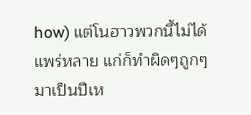how) แต่โนฮาวพวกนี้ไม่ได้แพร่หลาย แก่ก็ทำผิดๆถูกๆมาเป็นปีเห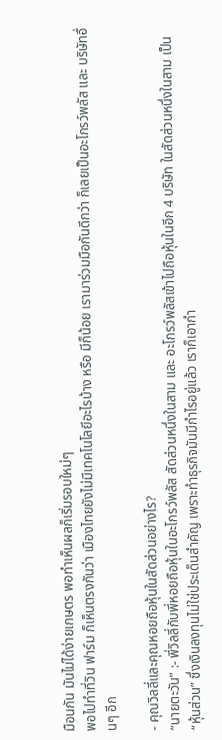มือนกัน มันไม่ได้ง่ายเกษตร พอทำเห็นผลก็เริ่มรอบใหม่ๆ
พอไปทำที่วิน ฟาร์ม ก็เห็นตรงกันว่า เมืองไทยยังไม่มีเทคโนโลยีอะไรบ้าง หรือ มีก็น้อย เรามาร่วมมือกันดีกว่า ก็เลยเป็นอะโกรว์พลัส และ บริษัทอื่นๆ อีก

- คุณวิลลี่และคุณหอยถือหุ้นในสัดส่วนอย่างไร?
“นายตะวัน” :- พี่วิลลี่กับพี่หอยถือหุ้นในอะโกรว์พลัส สัดส่วนหนึ่งในสาม และ อะโกรว์พลัสเข้าไปถือหุ้นในอีก 4 บริษัท ในสัดส่วนหนึ่งในสาม เป็น “หุ้นส่วน” ซึ่งเงินลงทุนไม่ใช่ประเด็นสำคัญ เพราะทำธุรกิจมันมีกำไรอยู่แล้ว เราก็เอากำ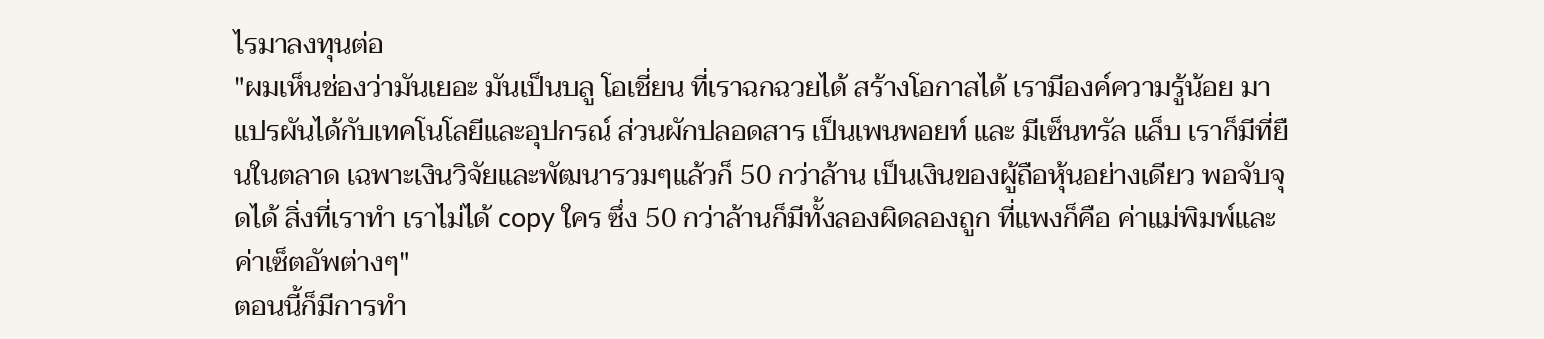ไรมาลงทุนต่อ
"ผมเห็นช่องว่ามันเยอะ มันเป็นบลู โอเชี่ยน ที่เราฉกฉวยได้ สร้างโอกาสได้ เรามีองค์ความรู้น้อย มาแปรผันได้กับเทคโนโลยีและอุปกรณ์ ส่วนผักปลอดสาร เป็นเพนพอยท์ และ มีเซ็นทรัล แล็บ เราก็มีที่ยืนในตลาด เฉพาะเงินวิจัยและพัฒนารวมๆแล้วก็ 50 กว่าล้าน เป็นเงินของผู้ถือหุ้นอย่างเดียว พอจับจุดได้ สิ่งที่เราทำ เราไม่ได้ copy ใคร ซึ่ง 50 กว่าล้านก็มีทั้งลองผิดลองถูก ที่แพงก็คือ ค่าแม่พิมพ์และค่าเซ็ตอัพต่างๆ"
ตอนนี้ก็มีการทำ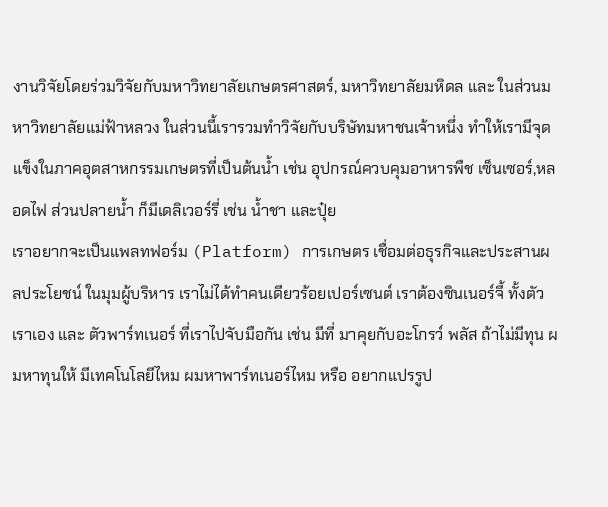งานวิจัยโดยร่วมวิจัยกับมหาวิทยาลัยเกษตรศาสตร์, มหาวิทยาลัยมหิดล และ ในส่วนมหาวิทยาลัยแม่ฟ้าหลวง ในส่วนนี้เรารวมทำวิจัยกับบริษัทมหาชนเจ้าหนึ่ง ทำให้เรามีจุดแข็งในภาคอุตสาหกรรมเกษตรที่เป็นต้นน้ำ เช่น อุปกรณ์ควบคุมอาหารพืช เซ็นเซอร์,หลอดไฟ ส่วนปลายน้ำ ก็มีเดลิเวอร์รี่ เช่น น้ำชา และปุ๋ย
เราอยากจะเป็นแพลทฟอร์ม (Platform) การเกษตร เชื่อมต่อธุรกิจและประสานผลประโยชน์ ในมุมผู้บริหาร เราไม่ได้ทำคนเดียวร้อยเปอร์เซนต์ เราต้องซินเนอร์จี้ ทั้งตัวเราเอง และ ตัวพาร์ทเนอร์ ที่เราไปจับมือกัน เช่น มีที่ มาคุยกับอะโกรว์ พลัส ถ้าไม่มีทุน ผมหาทุนให้ มีเทคโนโลยีไหม ผมหาพาร์ทเนอร์ไหม หรือ อยากแปรรูป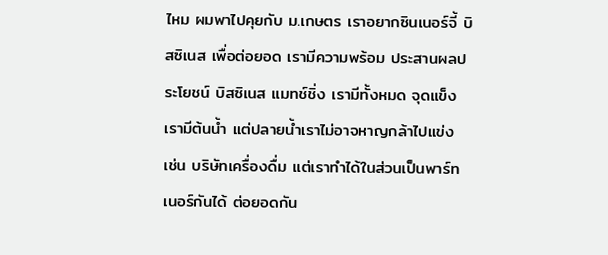ไหม ผมพาไปคุยกับ ม.เกษตร เราอยากซินเนอร์จี้ บิสซิเนส เพื่อต่อยอด เรามีความพร้อม ประสานผลประโยชน์ บิสซิเนส แมทช์ชิ่ง เรามีทั้งหมด จุดแข็งเรามีต้นน้ำ แต่ปลายน้ำเราไม่อาจหาญกล้าไปแข่ง เช่น บริษัทเครื่องดื่ม แต่เราทำได้ในส่วนเป็นพาร์ทเนอร์กันได้ ต่อยอดกัน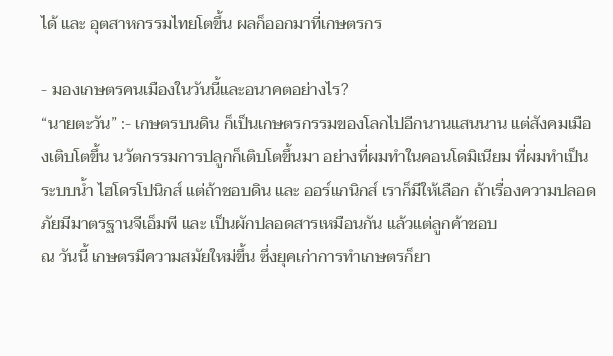ได้ และ อุตสาหกรรมไทยโตขึ้น ผลก็ออกมาที่เกษตรกร

- มองเกษตรคนเมืองในวันนี้และอนาคตอย่างไร?
“นายตะวัน” :- เกษตรบนดิน ก็เป็นเกษตรกรรมของโลกไปอีกนานแสนนาน แต่สังคมเมืองเติบโตขึ้น นวัตกรรมการปลูกก็เติบโตขึ้นมา อย่างที่ผมทำในคอนโดมิเนียม ที่ผมทำเป็นระบบน้ำ ไฮโดรโปนิกส์ แต่ถ้าชอบดิน และ ออร์แกนิกส์ เราก็มีให้เลือก ถ้าเรื่องความปลอดภัยมีมาตรฐานจีเอ็มพี และ เป็นผักปลอดสารเหมือนกัน แล้วแต่ลูกค้าชอบ
ณ วันนี้ เกษตรมีความสมัยใหม่ขึ้น ซึ่งยุคเก่าการทำเกษตรก็ยา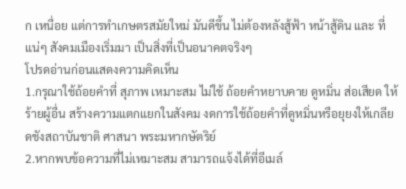ก เหนื่อย แต่การทำเกษตรสมัยใหม่ มันดีขึ้น ไม่ต้องหลังสู้ฟ้า หน้าสู้ดิน และ ที่แน่ๆ สังคมเมืองเริ่มมา เป็นสิ่งที่เป็นอนาคตจริงๆ
โปรดอ่านก่อนแสดงความคิดเห็น
1.กรุณาใช้ถ้อยคำที่ สุภาพ เหมาะสม ไม่ใช้ ถ้อยคำหยาบคาย ดูหมิ่น ส่อเสียด ให้ร้ายผู้อื่น สร้างความแตกแยกในสังคม งดการใช้ถ้อยคำที่ดูหมิ่นหรือยุยงให้เกลียดชังสถาบันชาติ ศาสนา พระมหากษัตริย์
2.หากพบข้อความที่ไม่เหมาะสม สามารถแจ้งได้ที่อีเมล์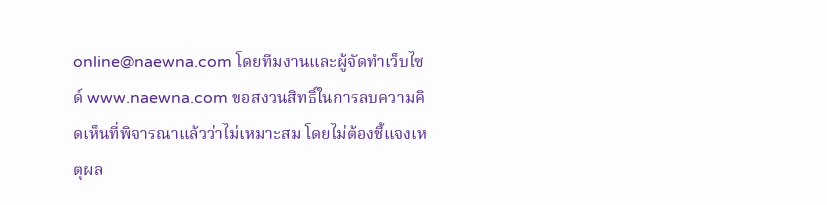online@naewna.com โดยทีมงานและผู้จัดทำเว็บไซด์ www.naewna.com ขอสงวนสิทธิ์ในการลบความคิดเห็นที่พิจารณาแล้วว่าไม่เหมาะสม โดยไม่ต้องชี้แจงเหตุผล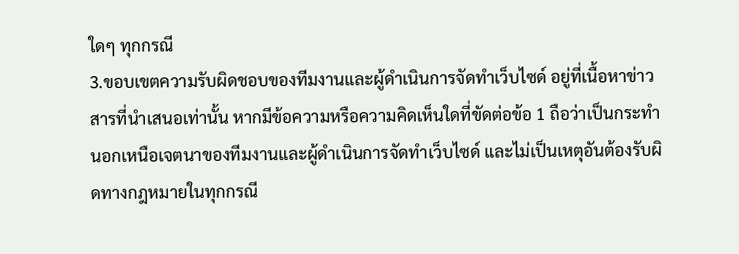ใดๆ ทุกกรณี
3.ขอบเขตความรับผิดชอบของทีมงานและผู้ดำเนินการจัดทำเว็บไซด์ อยู่ที่เนื้อหาข่าวสารที่นำเสนอเท่านั้น หากมีข้อความหรือความคิดเห็นใดที่ขัดต่อข้อ 1 ถือว่าเป็นกระทำนอกเหนือเจตนาของทีมงานและผู้ดำเนินการจัดทำเว็บไซด์ และไม่เป็นเหตุอันต้องรับผิดทางกฎหมายในทุกกรณี